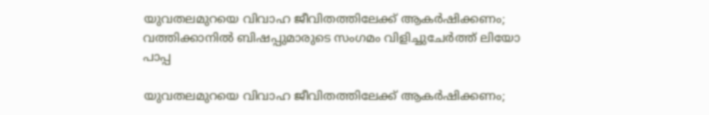യുവതലമുറയെ വിവാഹ ജീവിതത്തിലേക്ക് ആകർഷിക്കണം; വത്തിക്കാനിൽ ബിഷപ്പുമാരുടെ സംഗമം വിളിച്ചുചേർത്ത് ലിയോ പാപ്പ

യുവതലമുറയെ വിവാഹ ജീവിതത്തിലേക്ക് ആകർഷിക്കണം;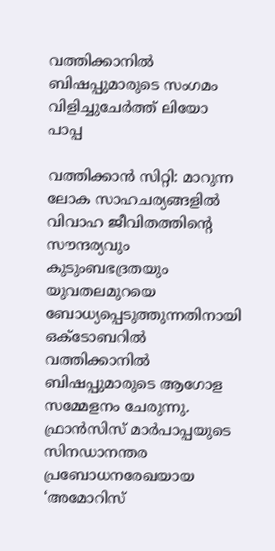വത്തിക്കാനിൽ ബിഷപ്പുമാരുടെ സംഗമം വിളിച്ചുചേർത്ത് ലിയോ പാപ്പ

വത്തിക്കാൻ സിറ്റി: മാറുന്ന ലോക സാഹചര്യങ്ങളിൽ വിവാഹ ജീവിതത്തിന്റെ സൗന്ദര്യവും കുടുംബഭദ്രതയും യുവതലമുറയെ ബോധ്യപ്പെടുത്തുന്നതിനായി ഒക്ടോബറിൽ വത്തിക്കാനിൽ ബിഷപ്പുമാരുടെ ആഗോള സമ്മേളനം ചേരുന്നു. ഫ്രാൻസിസ് മാർപാപ്പയുടെ സിനഡാനന്തര പ്രബോധനരേഖയായ ‘അമോറിസ്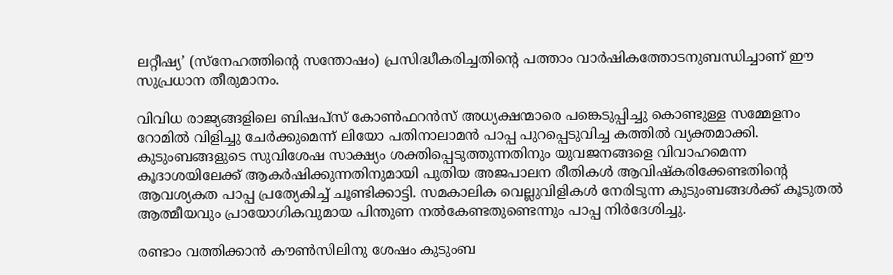ലറ്റീഷ്യ’ (സ്‌നേഹത്തിന്റെ സന്തോഷം) പ്രസിദ്ധീകരിച്ചതിന്റെ പത്താം വാർഷികത്തോടനുബന്ധിച്ചാണ് ഈ സുപ്രധാന തീരുമാനം.

വിവിധ രാജ്യങ്ങളിലെ ബിഷപ്‌സ് കോൺഫറൻസ് അധ്യക്ഷന്മാരെ പങ്കെടുപ്പിച്ചു കൊണ്ടുള്ള സമ്മേളനം റോമിൽ വിളിച്ചു ചേർക്കുമെന്ന് ലിയോ പതിനാലാമൻ പാപ്പ പുറപ്പെടുവിച്ച കത്തിൽ വ്യക്തമാക്കി. കുടുംബങ്ങളുടെ സുവിശേഷ സാക്ഷ്യം ശക്തിപ്പെടുത്തുന്നതിനും യുവജനങ്ങളെ വിവാഹമെന്ന കൂദാശയിലേക്ക് ആകർഷിക്കുന്നതിനുമായി പുതിയ അജപാലന രീതികൾ ആവിഷ്കരിക്കേണ്ടതിന്റെ ആവശ്യകത പാപ്പ പ്രത്യേകിച്ച് ചൂണ്ടിക്കാട്ടി. സമകാലിക വെല്ലുവിളികൾ നേരിടുന്ന കുടുംബങ്ങൾക്ക് കൂടുതൽ ആത്മീയവും പ്രായോഗികവുമായ പിന്തുണ നൽകേണ്ടതുണ്ടെന്നും പാപ്പ നിർദേശിച്ചു.

രണ്ടാം വത്തിക്കാൻ കൗൺസിലിനു ശേഷം കുടുംബ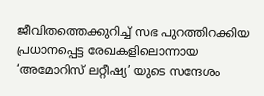ജീവിതത്തെക്കുറിച്ച് സഭ പുറത്തിറക്കിയ പ്രധാനപ്പെട്ട രേഖകളിലൊന്നായ ‘അമോറിസ് ലറ്റീഷ്യ’ യുടെ സന്ദേശം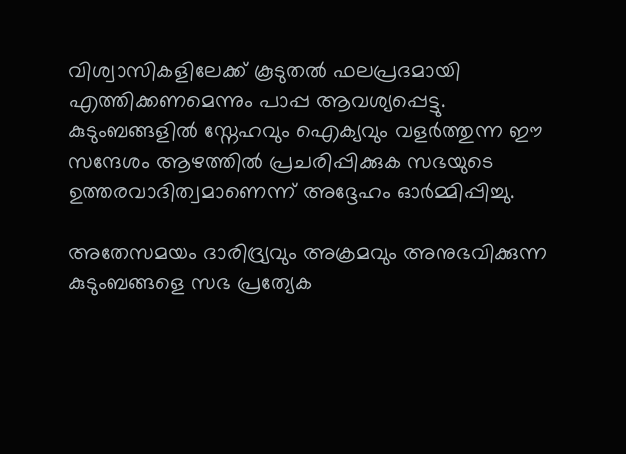വിശ്വാസികളിലേക്ക് കൂടുതൽ ഫലപ്രദമായി എത്തിക്കണമെന്നും പാപ്പ ആവശ്യപ്പെട്ടു. കുടുംബങ്ങളിൽ സ്നേഹവും ഐക്യവും വളർത്തുന്ന ഈ സന്ദേശം ആഴത്തിൽ പ്രചരിപ്പിക്കുക സഭയുടെ ഉത്തരവാദിത്വമാണെന്ന് അദ്ദേഹം ഓർമ്മിപ്പിച്ചു.

അതേസമയം ദാരിദ്ര്യവും അക്രമവും അനുഭവിക്കുന്ന കുടുംബങ്ങളെ സഭ പ്രത്യേക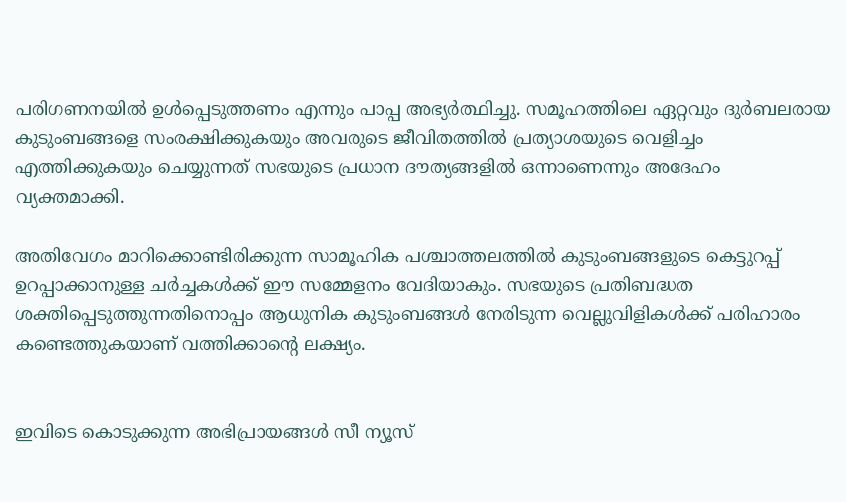പരിഗണനയിൽ ഉൾപ്പെടുത്തണം എന്നും പാപ്പ അഭ്യർത്ഥിച്ചു. സമൂഹത്തിലെ ഏറ്റവും ദുര്‍ബലരായ കുടുംബങ്ങളെ സംരക്ഷിക്കുകയും അവരുടെ ജീവിതത്തിൽ പ്രത്യാശയുടെ വെളിച്ചം എത്തിക്കുകയും ചെയ്യുന്നത് സഭയുടെ പ്രധാന ദൗത്യങ്ങളിൽ ഒന്നാണെന്നും അദേഹം വ്യക്തമാക്കി.

അതിവേഗം മാറിക്കൊണ്ടിരിക്കുന്ന സാമൂഹിക പശ്ചാത്തലത്തിൽ കുടുംബങ്ങളുടെ കെട്ടുറപ്പ് ഉറപ്പാക്കാനുള്ള ചർച്ചകൾക്ക് ഈ സമ്മേളനം വേദിയാകും. സഭയുടെ പ്രതിബദ്ധത ശക്തിപ്പെടുത്തുന്നതിനൊപ്പം ആധുനിക കുടുംബങ്ങൾ നേരിടുന്ന വെല്ലുവിളികൾക്ക് പരിഹാരം കണ്ടെത്തുകയാണ് വത്തിക്കാന്റെ ലക്ഷ്യം.


ഇവിടെ കൊടുക്കുന്ന അഭിപ്രായങ്ങള്‍ സീ ന്യൂസ്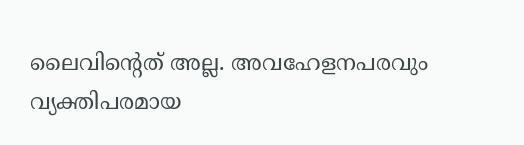ലൈവിന്റെത് അല്ല. അവഹേളനപരവും വ്യക്തിപരമായ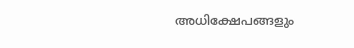അധിക്ഷേപങ്ങളും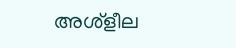അശ്‌ളീല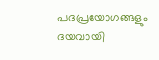പദപ്രയോഗങ്ങളും ദയവായി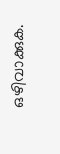ഒഴിവാക്കുക.